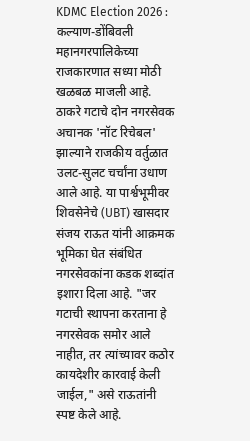KDMC Election 2026 : कल्याण-डोंबिवली महानगरपालिकेच्या राजकारणात सध्या मोठी खळबळ माजली आहे. ठाकरे गटाचे दोन नगरसेवक अचानक 'नॉट रिचेबल' झाल्याने राजकीय वर्तुळात उलट-सुलट चर्चांना उधाण आले आहे. या पार्श्वभूमीवर शिवसेनेचे (UBT) खासदार संजय राऊत यांनी आक्रमक भूमिका घेत संबंधित नगरसेवकांना कडक शब्दांत इशारा दिला आहे. "जर गटाची स्थापना करताना हे नगरसेवक समोर आले नाहीत, तर त्यांच्यावर कठोर कायदेशीर कारवाई केली जाईल," असे राऊतांनी स्पष्ट केले आहे.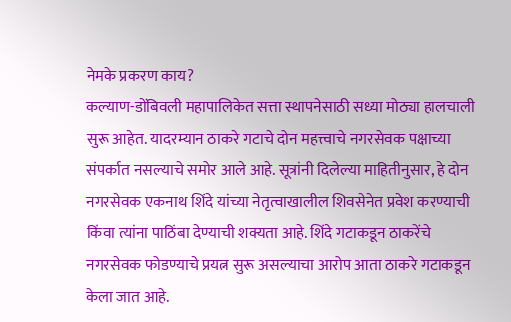नेमके प्रकरण काय?
कल्याण-डोंबिवली महापालिकेत सत्ता स्थापनेसाठी सध्या मोठ्या हालचाली सुरू आहेत. यादरम्यान ठाकरे गटाचे दोन महत्त्वाचे नगरसेवक पक्षाच्या संपर्कात नसल्याचे समोर आले आहे. सूत्रांनी दिलेल्या माहितीनुसार, हे दोन नगरसेवक एकनाथ शिंदे यांच्या नेतृत्वाखालील शिवसेनेत प्रवेश करण्याची किंवा त्यांना पाठिंबा देण्याची शक्यता आहे. शिंदे गटाकडून ठाकरेंचे नगरसेवक फोडण्याचे प्रयत्न सुरू असल्याचा आरोप आता ठाकरे गटाकडून केला जात आहे.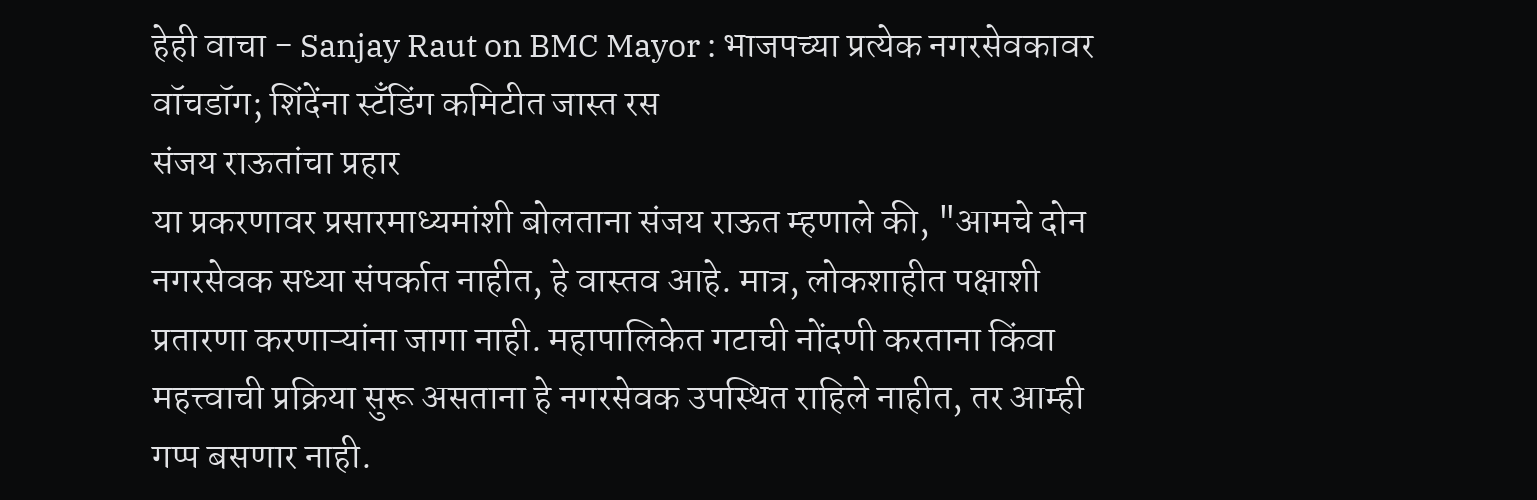हेही वाचा - Sanjay Raut on BMC Mayor : भाजपच्या प्रत्येक नगरसेवकावर वॉचडॉग; शिंदेंना स्टँडिंग कमिटीत जास्त रस
संजय राऊतांचा प्रहार
या प्रकरणावर प्रसारमाध्यमांशी बोलताना संजय राऊत म्हणाले की, "आमचे दोन नगरसेवक सध्या संपर्कात नाहीत, हे वास्तव आहे. मात्र, लोकशाहीत पक्षाशी प्रतारणा करणाऱ्यांना जागा नाही. महापालिकेत गटाची नोंदणी करताना किंवा महत्त्वाची प्रक्रिया सुरू असताना हे नगरसेवक उपस्थित राहिले नाहीत, तर आम्ही गप्प बसणार नाही.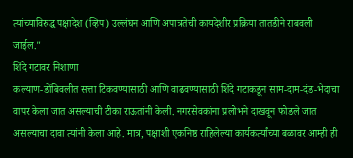त्यांच्याविरुद्ध पक्षादेश (व्हिप) उल्लंघन आणि अपात्रतेची कायदेशीर प्रक्रिया तातडीने राबवली जाईल."
शिंदे गटावर निशाणा
कल्याण-डोंबिवलीत सत्ता टिकवण्यासाठी आणि वाढवण्यासाठी शिंदे गटाकडून साम-दाम-दंड-भेदाचा वापर केला जात असल्याची टीका राऊतांनी केली. नगरसेवकांना प्रलोभने दाखवून फोडले जात असल्याचा दावा त्यांनी केला आहे. मात्र, पक्षाशी एकनिष्ठ राहिलेल्या कार्यकर्त्यांच्या बळावर आम्ही ही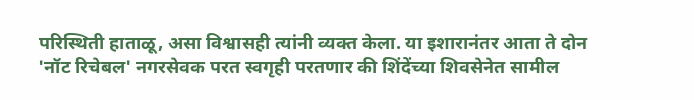परिस्थिती हाताळू, असा विश्वासही त्यांनी व्यक्त केला. या इशारानंतर आता ते दोन 'नॉट रिचेबल' नगरसेवक परत स्वगृही परतणार की शिंदेंच्या शिवसेनेत सामील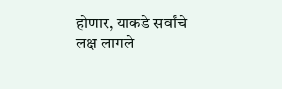होणार, याकडे सर्वांचे लक्ष लागले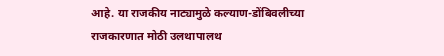आहे. या राजकीय नाट्यामुळे कल्याण-डोंबिवलीच्या राजकारणात मोठी उलथापालथ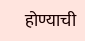होण्याची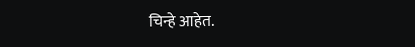चिन्हे आहेत.